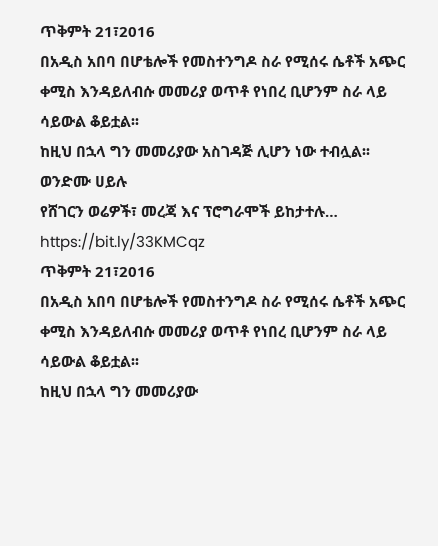ጥቅምት 21፣2016
በአዲስ አበባ በሆቴሎች የመስተንግዶ ስራ የሚሰሩ ሴቶች አጭር ቀሚስ እንዳይለብሱ መመሪያ ወጥቶ የነበረ ቢሆንም ስራ ላይ ሳይውል ቆይቷል፡፡
ከዚህ በኋላ ግን መመሪያው አስገዳጅ ሊሆን ነው ተብሏል፡፡
ወንድሙ ሀይሉ
የሸገርን ወሬዎች፣ መረጃ እና ፕሮግራሞች ይከታተሉ… https://bit.ly/33KMCqz
ጥቅምት 21፣2016
በአዲስ አበባ በሆቴሎች የመስተንግዶ ስራ የሚሰሩ ሴቶች አጭር ቀሚስ እንዳይለብሱ መመሪያ ወጥቶ የነበረ ቢሆንም ስራ ላይ ሳይውል ቆይቷል፡፡
ከዚህ በኋላ ግን መመሪያው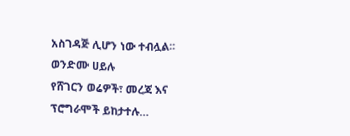አስገዳጅ ሊሆን ነው ተብሏል፡፡
ወንድሙ ሀይሉ
የሸገርን ወሬዎች፣ መረጃ እና ፕሮግራሞች ይከታተሉ…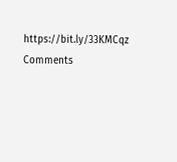https://bit.ly/33KMCqz
Comments